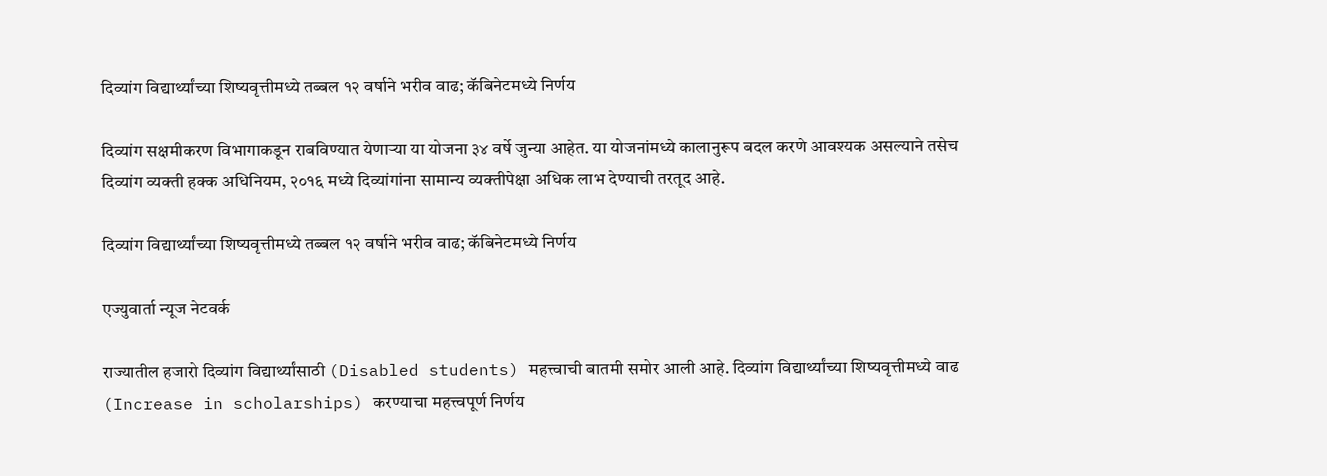दिव्यांग विद्यार्थ्यांच्या शिष्यवृत्तीमध्ये तब्बल १२ वर्षाने भरीव वाढ; कॅबिनेटमध्ये निर्णय

दिव्यांग सक्षमीकरण विभागाकडून राबविण्यात येणाऱ्या या योजना ३४ वर्षे जुन्या आहेत. या योजनांमध्ये कालानुरूप बदल करणे आवश्यक असल्याने तसेच दिव्यांग व्यक्ती हक्क अधिनियम, २०१६ मध्ये दिव्यांगांना सामान्य व्यक्तीपेक्षा अधिक लाभ देण्याची तरतूद आहे.

दिव्यांग विद्यार्थ्यांच्या शिष्यवृत्तीमध्ये तब्बल १२ वर्षाने भरीव वाढ; कॅबिनेटमध्ये निर्णय

एज्युवार्ता न्यूज नेटवर्क

राज्यातील हजारो दिव्यांग विद्यार्थ्यांसाठी (Disabled students) महत्त्वाची बातमी समोर आली आहे. दिव्यांग विद्यार्थ्यांच्या शिष्यवृत्तीमध्ये वाढ (Increase in scholarships) करण्याचा महत्त्वपूर्ण निर्णय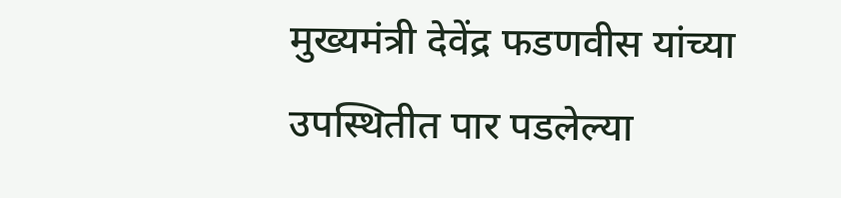मुख्यमंत्री देवेंद्र फडणवीस यांच्या उपस्थितीत पार पडलेल्या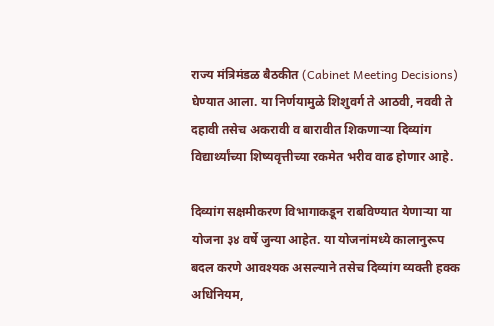राज्य मंत्रिमंडळ बैठकीत (Cabinet Meeting Decisions) घेण्यात आला. या निर्णयामुळे शिशुवर्ग ते आठवी, नववी ते दहावी तसेच अकरावी व बारावीत शिकणाऱ्या दिव्यांग विद्यार्थ्यांच्या शिष्यवृत्तीच्या रकमेत भरीव वाढ होणार आहे.

दिव्यांग सक्षमीकरण विभागाकडून राबविण्यात येणाऱ्या या योजना ३४ वर्षे जुन्या आहेत. या योजनांमध्ये कालानुरूप बदल करणे आवश्यक असल्याने तसेच दिव्यांग व्यक्ती हक्क अधिनियम,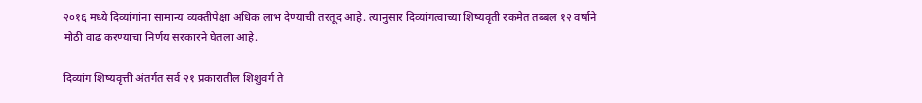२०१६ मध्ये दिव्यांगांना सामान्य व्यक्तीपेक्षा अधिक लाभ देण्याची तरतूद आहे. त्यानुसार दिव्यांगत्वाच्या शिष्यवृती रकमेत तब्बल १२ वर्षाने मोठी वाढ करण्याचा निर्णय सरकारने घेतला आहे.

दिव्यांग शिष्यवृत्ती अंतर्गत सर्व २१ प्रकारातील शिशुवर्ग ते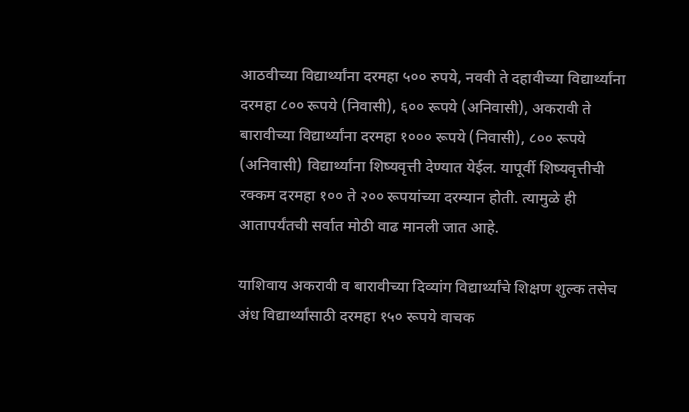आठवीच्या विद्यार्थ्यांना दरमहा ५०० रुपये, नववी ते दहावीच्या विद्यार्थ्यांना दरमहा ८०० रूपये (निवासी), ६०० रूपये (अनिवासी), अकरावी ते बारावीच्या विद्यार्थ्यांना दरमहा १००० रूपये (निवासी), ८०० रूपये (अनिवासी) विद्यार्थ्यांना शिष्यवृत्ती देण्यात येईल. यापूर्वी शिष्यवृत्तीची रक्कम दरमहा १०० ते २०० रूपयांच्या दरम्यान होती. त्यामुळे ही आतापर्यंतची सर्वात मोठी वाढ मानली जात आहे.

याशिवाय अकरावी व बारावीच्या दिव्यांग विद्यार्थ्यांचे शिक्षण शुल्क तसेच अंध विद्यार्थ्यांसाठी दरमहा १५० रूपये वाचक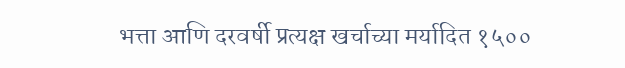भत्ता आणि दरवर्षी प्रत्यक्ष खर्चाच्या मर्यादित १५००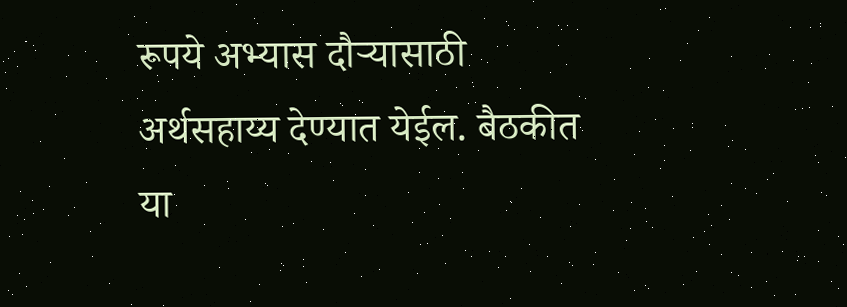रूपये अभ्यास दौऱ्यासाठी अर्थसहाय्य देण्यात येईल. बैठकीत या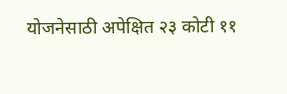योजनेसाठी अपेक्षित २३ कोटी ११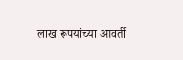लाख रूपयांच्या आवर्ती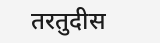तरतुदीस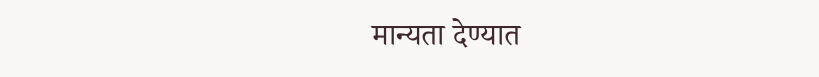मान्यता देण्यात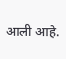आली आहे.